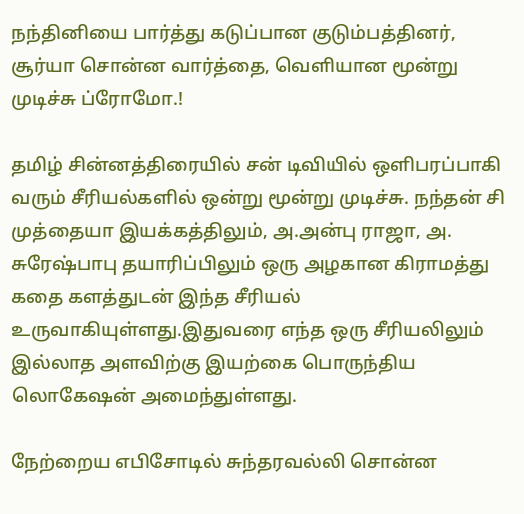நந்தினியை பார்த்து கடுப்பான குடும்பத்தினர், சூர்யா சொன்ன வார்த்தை, வெளியான மூன்று முடிச்சு ப்ரோமோ.!

தமிழ் சின்னத்திரையில் சன் டிவியில் ஒளிபரப்பாகி வரும் சீரியல்களில் ஒன்று மூன்று முடிச்சு. நந்தன் சி முத்தையா இயக்கத்திலும், அ.அன்பு ராஜா, அ. சுரேஷ்பாபு தயாரிப்பிலும் ஒரு அழகான கிராமத்து கதை களத்துடன் இந்த சீரியல் உருவாகியுள்ளது.இதுவரை எந்த ஒரு சீரியலிலும் இல்லாத அளவிற்கு இயற்கை பொருந்திய லொகேஷன் அமைந்துள்ளது.

நேற்றைய எபிசோடில் சுந்தரவல்லி சொன்ன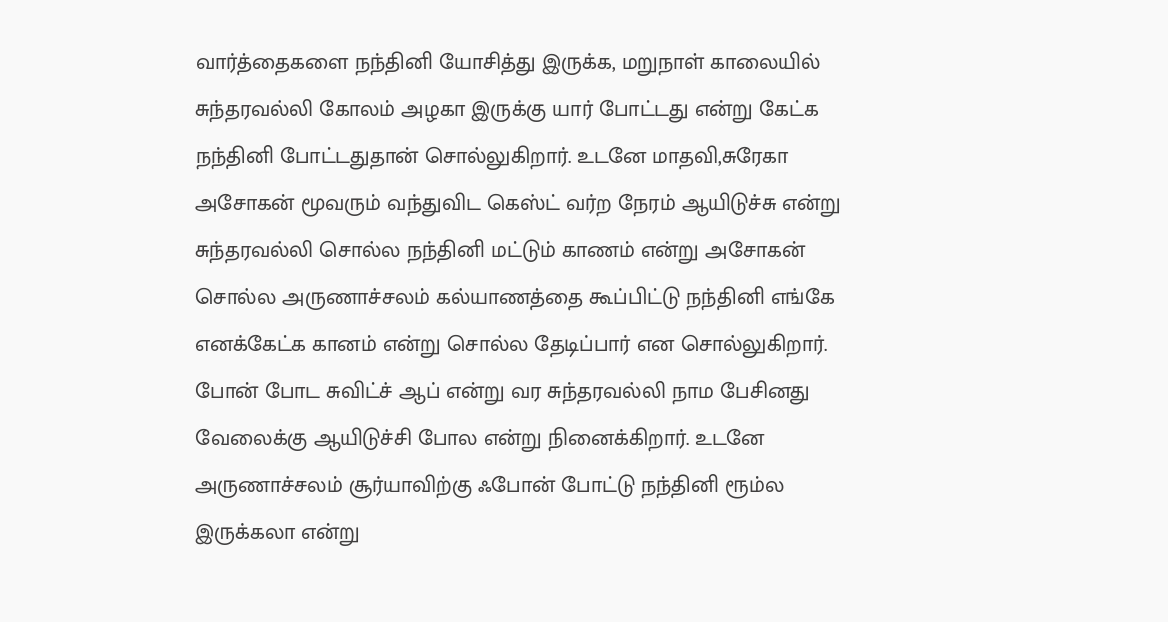வார்த்தைகளை நந்தினி யோசித்து இருக்க, மறுநாள் காலையில் சுந்தரவல்லி கோலம் அழகா இருக்கு யார் போட்டது என்று கேட்க நந்தினி போட்டதுதான் சொல்லுகிறார். உடனே மாதவி,சுரேகா அசோகன் மூவரும் வந்துவிட கெஸ்ட் வர்ற நேரம் ஆயிடுச்சு என்று சுந்தரவல்லி சொல்ல நந்தினி மட்டும் காணம் என்று அசோகன் சொல்ல அருணாச்சலம் கல்யாணத்தை கூப்பிட்டு நந்தினி எங்கே எனக்கேட்க கானம் என்று சொல்ல தேடிப்பார் என சொல்லுகிறார். போன் போட சுவிட்ச் ஆப் என்று வர சுந்தரவல்லி நாம பேசினது வேலைக்கு ஆயிடுச்சி போல என்று நினைக்கிறார். உடனே அருணாச்சலம் சூர்யாவிற்கு ஃபோன் போட்டு நந்தினி ரூம்ல இருக்கலா என்று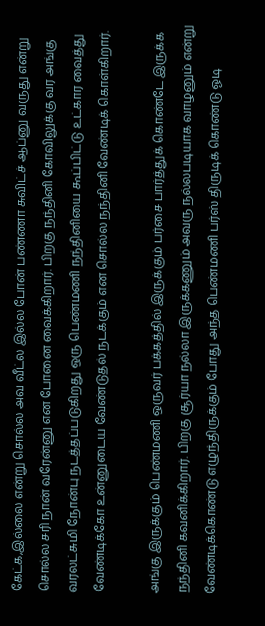கேட்க,இல்லை என்று சொல்ல அவ வீட்ல இல்ல போன் பண்ணா சுவிட்ச் ஆப்னு வருது என்று சொல்ல சரி நான் வரேன்னு என போனை வைக்கிறார். பிறகு நந்தினி கோவிலுக்கு வர அங்கு வரலட்சுமி நோன்பு நடத்தப்படுகிறது ஒரு பெண்மணி நந்தினியை கூப்பிட்டு உட்கார வைத்து வேண்டிக்கோ உன்னுடைய வேண்டுதல் நடக்கும் என சொல்ல நந்தினி வேண்டிக் கொள்கிறார்.

அங்கு இருக்கும் பெண்மணி ஒருவர் பக்கத்தில் இருக்கும் பர்சை பார்த்துக் கொண்டே இருக்க நந்தினி கவனிக்கிறார். பிறகு சூர்யா நல்லா இருக்கணும் அவரு நல்லபடியாக வாழனும் என்று வேண்டிக்கொண்டு எழுந்திருக்கும் போது அந்த பெண்மணி பர்ஸ் திருடிக் கொண்டு ஓடி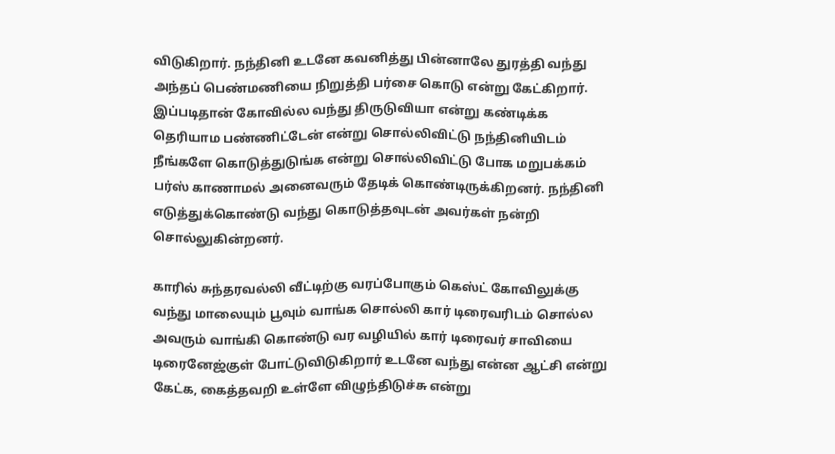விடுகிறார். நந்தினி உடனே கவனித்து பின்னாலே துரத்தி வந்து அந்தப் பெண்மணியை நிறுத்தி பர்சை கொடு என்று கேட்கிறார். இப்படிதான் கோவில்ல வந்து திருடுவியா என்று கண்டிக்க தெரியாம பண்ணிட்டேன் என்று சொல்லிவிட்டு நந்தினியிடம் நீங்களே கொடுத்துடுங்க என்று சொல்லிவிட்டு போக மறுபக்கம் பர்ஸ் காணாமல் அனைவரும் தேடிக் கொண்டிருக்கிறனர். நந்தினி எடுத்துக்கொண்டு வந்து கொடுத்தவுடன் அவர்கள் நன்றி சொல்லுகின்றனர்.

காரில் சுந்தரவல்லி வீட்டிற்கு வரப்போகும் கெஸ்ட் கோவிலுக்கு வந்து மாலையும் பூவும் வாங்க சொல்லி கார் டிரைவரிடம் சொல்ல அவரும் வாங்கி கொண்டு வர வழியில் கார் டிரைவர் சாவியை டிரைனேஜ்குள் போட்டுவிடுகிறார் உடனே வந்து என்ன ஆட்சி என்று கேட்க, கைத்தவறி உள்ளே விழுந்திடுச்சு என்று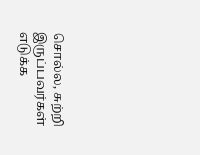சொல்ல, சுற்றி இருப்பவர்கள் எடுக்க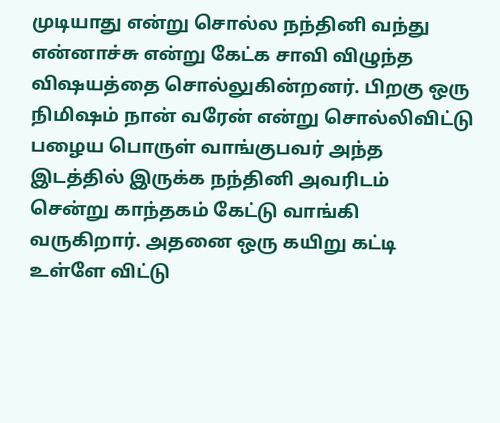முடியாது என்று சொல்ல நந்தினி வந்து என்னாச்சு என்று கேட்க சாவி விழுந்த விஷயத்தை சொல்லுகின்றனர். பிறகு ஒரு நிமிஷம் நான் வரேன் என்று சொல்லிவிட்டு பழைய பொருள் வாங்குபவர் அந்த இடத்தில் இருக்க நந்தினி அவரிடம் சென்று காந்தகம் கேட்டு வாங்கி வருகிறார். அதனை ஒரு கயிறு கட்டி உள்ளே விட்டு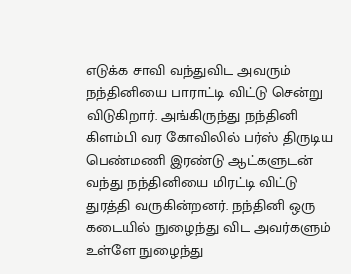எடுக்க சாவி வந்துவிட அவரும் நந்தினியை பாராட்டி விட்டு சென்று விடுகிறார். அங்கிருந்து நந்தினி கிளம்பி வர கோவிலில் பர்ஸ் திருடிய பெண்மணி இரண்டு ஆட்களுடன் வந்து நந்தினியை மிரட்டி விட்டு துரத்தி வருகின்றனர். நந்தினி ஒரு கடையில் நுழைந்து விட அவர்களும் உள்ளே நுழைந்து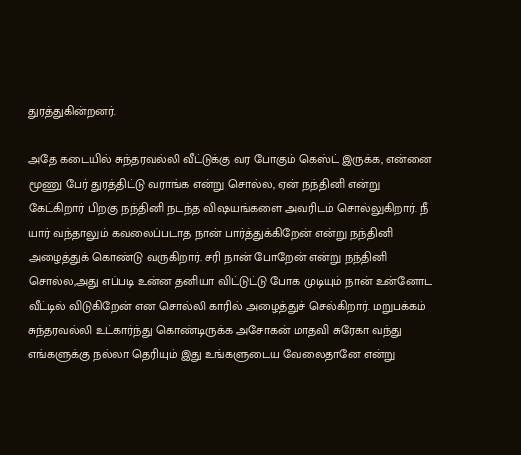துரத்துகின்றனர்.

அதே கடையில் சுந்தரவல்லி வீட்டுக்கு வர போகும் கெஸ்ட் இருக்க, என்னை மூணு பேர் துரத்திட்டு வராங்க என்று சொல்ல, ஏன் நந்தினி என்று கேட்கிறார் பிறகு நந்தினி நடந்த விஷயங்களை அவரிடம் சொல்லுகிறார். நீ யார் வந்தாலும் கவலைப்படாத நான் பார்த்துக்கிறேன் என்று நந்தினி அழைத்துக் கொண்டு வருகிறார். சரி நான் போறேன் என்று நந்தினி சொல்ல,அது எப்படி உன்ன தனியா விட்டுட்டு போக முடியும் நான் உன்னோட வீட்டில் விடுகிறேன் என சொல்லி காரில் அழைத்துச் செல்கிறார். மறுபக்கம் சுந்தரவல்லி உட்கார்ந்து கொண்டிருக்க அசோகன் மாதவி சுரேகா வந்து எங்களுக்கு நல்லா தெரியும் இது உங்களுடைய வேலைதானே என்று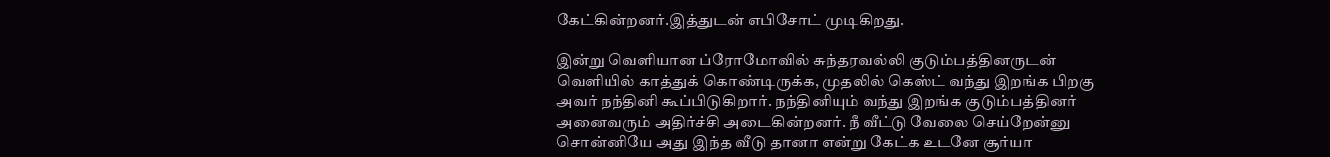கேட்கின்றனர்.இத்துடன் எபிசோட் முடிகிறது.

இன்று வெளியான ப்ரோமோவில் சுந்தரவல்லி குடும்பத்தினருடன் வெளியில் காத்துக் கொண்டிருக்க, முதலில் கெஸ்ட் வந்து இறங்க பிறகு அவர் நந்தினி கூப்பிடுகிறார். நந்தினியும் வந்து இறங்க குடும்பத்தினர் அனைவரும் அதிர்ச்சி அடைகின்றனர். நீ வீட்டு வேலை செய்றேன்னு சொன்னியே அது இந்த வீடு தானா என்று கேட்க உடனே சூர்யா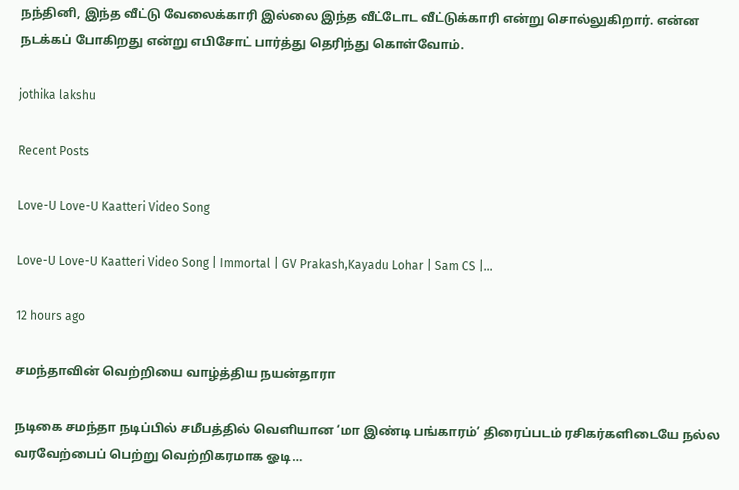நந்தினி, இந்த வீட்டு வேலைக்காரி இல்லை இந்த வீட்டோட வீட்டுக்காரி என்று சொல்லுகிறார். என்ன நடக்கப் போகிறது என்று எபிசோட் பார்த்து தெரிந்து கொள்வோம்.

jothika lakshu

Recent Posts

Love-U Love-U Kaatteri Video Song

Love-U Love-U Kaatteri Video Song | Immortal | GV Prakash,Kayadu Lohar | Sam CS |…

12 hours ago

சமந்தாவின் வெற்றியை வாழ்த்திய நயன்தாரா

நடிகை சமந்தா நடிப்பில் சமீபத்தில் வெளியான ‘மா இண்டி பங்காரம்’ திரைப்படம் ரசிகர்களிடையே நல்ல வரவேற்பைப் பெற்று வெற்றிகரமாக ஓடி…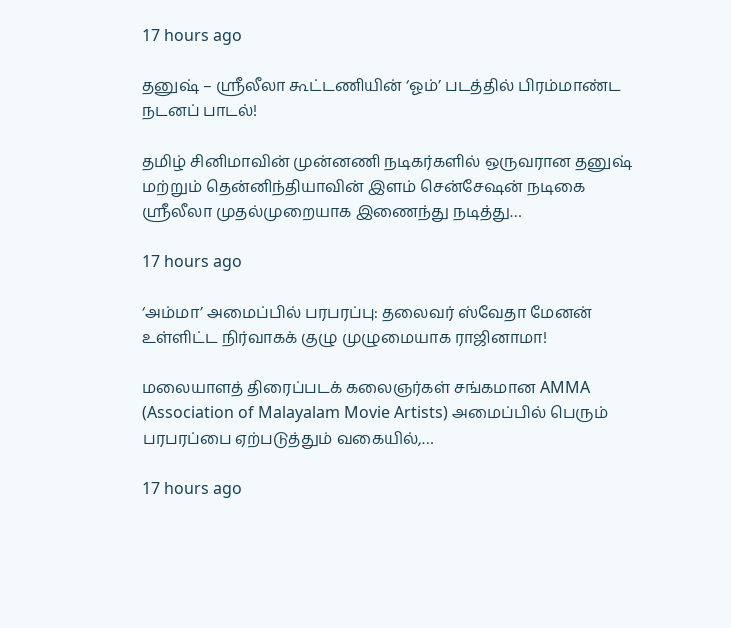17 hours ago

தனுஷ் – ஸ்ரீலீலா கூட்டணியின் ‘ஓம்’ படத்தில் பிரம்மாண்ட நடனப் பாடல்!

தமிழ் சினிமாவின் முன்னணி நடிகர்களில் ஒருவரான தனுஷ் மற்றும் தென்னிந்தியாவின் இளம் சென்சேஷன் நடிகை ஸ்ரீலீலா முதல்முறையாக இணைந்து நடித்து…

17 hours ago

‘அம்மா’ அமைப்பில் பரபரப்பு: தலைவர் ஸ்வேதா மேனன் உள்ளிட்ட நிர்வாகக் குழு முழுமையாக ராஜினாமா!

மலையாளத் திரைப்படக் கலைஞர்கள் சங்கமான AMMA (Association of Malayalam Movie Artists) அமைப்பில் பெரும் பரபரப்பை ஏற்படுத்தும் வகையில்,…

17 hours ago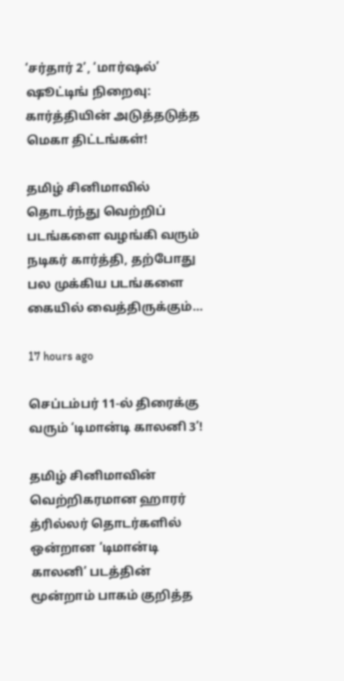‘சர்தார் 2’, ‘மார்ஷல்’ ஷூட்டிங் நிறைவு: கார்த்தியின் அடுத்தடுத்த மெகா திட்டங்கள்!

தமிழ் சினிமாவில் தொடர்ந்து வெற்றிப் படங்களை வழங்கி வரும் நடிகர் கார்த்தி, தற்போது பல முக்கிய படங்களை கையில் வைத்திருக்கும்…

17 hours ago

செப்டம்பர் 11-ல் திரைக்கு வரும் ‘டிமான்டி காலனி 3’!

தமிழ் சினிமாவின் வெற்றிகரமான ஹாரர் த்ரில்லர் தொடர்களில் ஒன்றான ‘டிமான்டி காலனி’ படத்தின் மூன்றாம் பாகம் குறித்த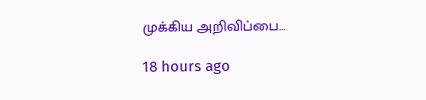முக்கிய அறிவிப்பை…

18 hours ago